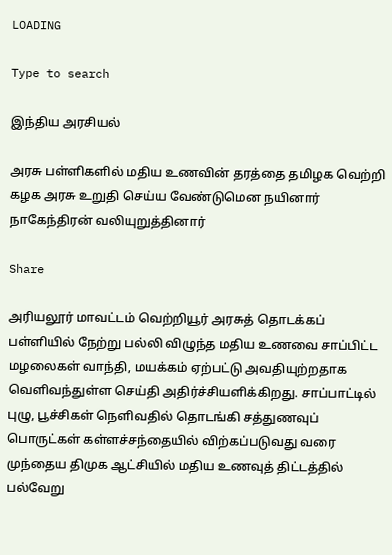LOADING

Type to search

இந்திய அரசியல்

அரசு பள்ளிகளில் மதிய உணவின் தரத்தை தமிழக வெற்றி கழக அரசு உறுதி செய்ய வேண்டுமென நயினார் நாகேந்திரன் வலியுறுத்தினார்

Share

அரியலூர் மாவட்டம் வெற்றியூர் அரசுத் தொடக்கப் பள்ளியில் நேற்று பல்லி விழுந்த மதிய உணவை சாப்பிட்ட மழலைகள் வாந்தி, மயக்கம் ஏற்பட்டு அவதியுற்றதாக வெளிவந்துள்ள செய்தி அதிர்ச்சியளிக்கிறது. சாப்பாட்டில் புழு, பூச்சிகள் நெளிவதில் தொடங்கி சத்துணவுப் பொருட்கள் கள்ளச்சந்தையில் விற்கப்படுவது வரை முந்தைய திமுக ஆட்சியில் மதிய உணவுத் திட்டத்தில் பல்வேறு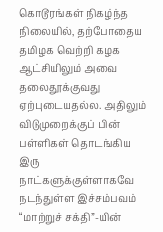கொடூரங்கள் நிகழ்ந்த நிலையில், தற்போதைய தமிழக வெற்றி கழக ஆட்சியிலும் அவை தலைதூக்குவது ஏற்புடையதல்ல. அதிலும் விடுமுறைக்குப் பின் பள்ளிகள் தொடங்கிய இரு நாட்களுக்குள்ளாகவே நடந்துள்ள இச்சம்பவம் “மாற்றுச் சக்தி”-யின்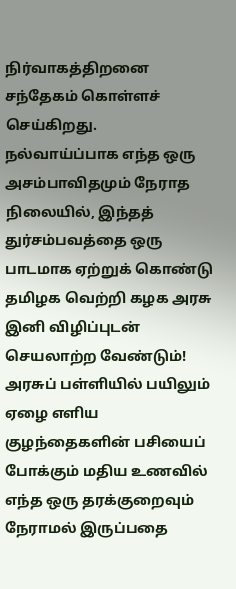நிர்வாகத்திறனை சந்தேகம் கொள்ளச் செய்கிறது. நல்வாய்ப்பாக எந்த ஒரு அசம்பாவிதமும் நேராத நிலையில், இந்தத் துர்சம்பவத்தை ஒரு பாடமாக ஏற்றுக் கொண்டு தமிழக வெற்றி கழக அரசு இனி விழிப்புடன் செயலாற்ற வேண்டும்! அரசுப் பள்ளியில் பயிலும் ஏழை எளிய குழந்தைகளின் பசியைப் போக்கும் மதிய உணவில் எந்த ஒரு தரக்குறைவும் நேராமல் இருப்பதை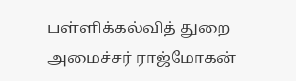பள்ளிக்கல்வித் துறை அமைச்சர் ராஜ்மோகன்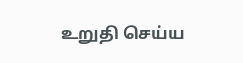உறுதி செய்ய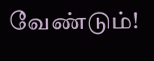வேண்டும்!